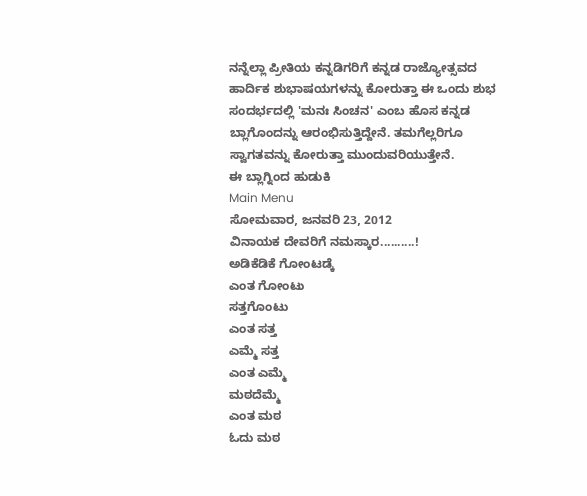ನನ್ನೆಲ್ಲಾ ಪ್ರೀತಿಯ ಕನ್ನಡಿಗರಿಗೆ ಕನ್ನಡ ರಾಜ್ಯೋತ್ಸವದ ಹಾರ್ದಿಕ ಶುಭಾಷಯಗಳನ್ನು ಕೋರುತ್ತಾ ಈ ಒಂದು ಶುಭ ಸಂದರ್ಭದಲ್ಲಿ 'ಮನಃ ಸಿಂಚನ' ಎಂಬ ಹೊಸ ಕನ್ನಡ ಬ್ಲಾಗೊಂದನ್ನು ಆರಂಭಿಸುತ್ತಿದ್ದೇನೆ. ತಮಗೆಲ್ಲರಿಗೂ ಸ್ವಾಗತವನ್ನು ಕೋರುತ್ತಾ ಮುಂದುವರಿಯುತ್ತೇನೆ.
ಈ ಬ್ಲಾಗ್ನಿಂದ ಹುಡುಕಿ
Main Menu
ಸೋಮವಾರ, ಜನವರಿ 23, 2012
ವಿನಾಯಕ ದೇವರಿಗೆ ನಮಸ್ಕಾರ..........!
ಅಡಿಕೆಡಿಕೆ ಗೋಂಟಡ್ಕೆ
ಎಂತ ಗೋಂಟು
ಸತ್ತಗೊಂಟು
ಎಂತ ಸತ್ತ
ಎಮ್ಮೆ ಸತ್ತ
ಎಂತ ಎಮ್ಮೆ
ಮಠದೆಮ್ಮೆ
ಎಂತ ಮಠ
ಓದು ಮಠ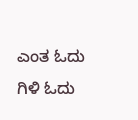ಎಂತ ಓದು
ಗಿಳಿ ಓದು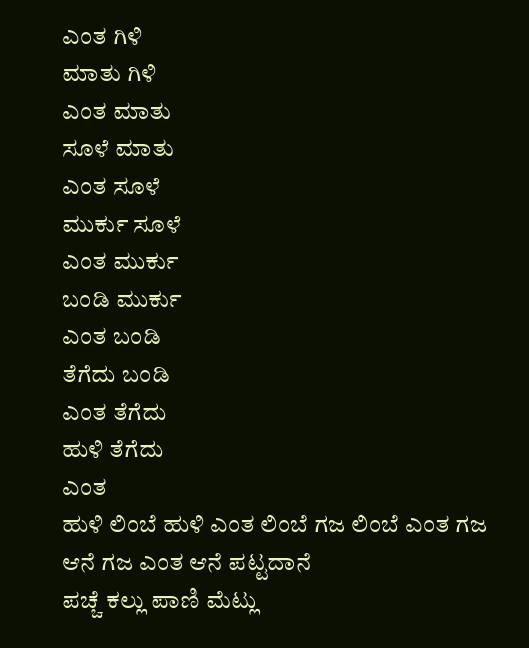ಎಂತ ಗಿಳಿ
ಮಾತು ಗಿಳಿ
ಎಂತ ಮಾತು
ಸೂಳೆ ಮಾತು
ಎಂತ ಸೂಳೆ
ಮುರ್ಕು ಸೂಳೆ
ಎಂತ ಮುರ್ಕು
ಬಂಡಿ ಮುರ್ಕು
ಎಂತ ಬಂಡಿ
ತೆಗೆದು ಬಂಡಿ
ಎಂತ ತೆಗೆದು
ಹುಳಿ ತೆಗೆದು
ಎಂತ
ಹುಳಿ ಲಿಂಬೆ ಹುಳಿ ಎಂತ ಲಿಂಬೆ ಗಜ ಲಿಂಬೆ ಎಂತ ಗಜ ಆನೆ ಗಜ ಎಂತ ಆನೆ ಪಟ್ಟದಾನೆ
ಪಚ್ಚೆ ಕಲ್ಲು ಪಾಣಿ ಮೆಟ್ಲು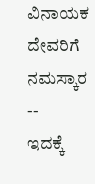ವಿನಾಯಕ ದೇವರಿಗೆ ನಮಸ್ಕಾರ
--
ಇದಕ್ಕೆ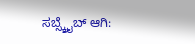ಸಬ್ಸ್ಕ್ರೈಬ್ ಆಗಿ: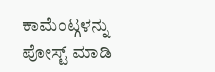ಕಾಮೆಂಟ್ಗಳನ್ನು ಪೋಸ್ಟ್ ಮಾಡಿ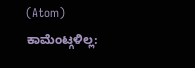(Atom)
ಕಾಮೆಂಟ್ಗಳಿಲ್ಲ: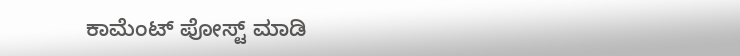ಕಾಮೆಂಟ್ ಪೋಸ್ಟ್ ಮಾಡಿ